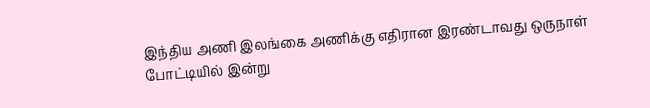இந்திய அணி இலங்கை அணிக்கு எதிரான இரண்டாவது ஒருநாள் போட்டியில் இன்று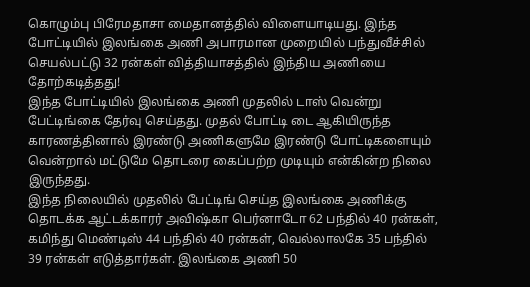கொழும்பு பிரேமதாசா மைதானத்தில் விளையாடியது. இந்த போட்டியில் இலங்கை அணி அபாரமான முறையில் பந்துவீச்சில் செயல்பட்டு 32 ரன்கள் வித்தியாசத்தில் இந்திய அணியை தோற்கடித்தது!
இந்த போட்டியில் இலங்கை அணி முதலில் டாஸ் வென்று பேட்டிங்கை தேர்வு செய்தது. முதல் போட்டி டை ஆகியிருந்த காரணத்தினால் இரண்டு அணிகளுமே இரண்டு போட்டிகளையும் வென்றால் மட்டுமே தொடரை கைப்பற்ற முடியும் என்கின்ற நிலை இருந்தது.
இந்த நிலையில் முதலில் பேட்டிங் செய்த இலங்கை அணிக்கு தொடக்க ஆட்டக்காரர் அவிஷ்கா பெர்னாடோ 62 பந்தில் 40 ரன்கள், கமிந்து மெண்டிஸ் 44 பந்தில் 40 ரன்கள், வெல்லாலகே 35 பந்தில் 39 ரன்கள் எடுத்தார்கள். இலங்கை அணி 50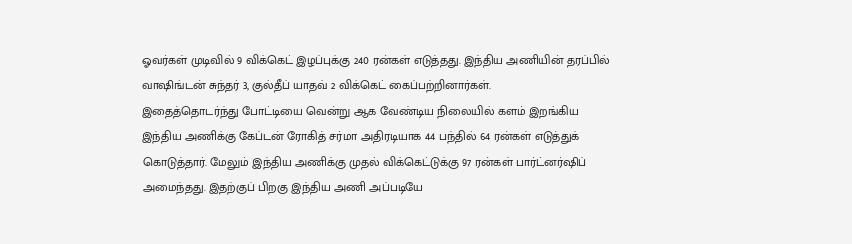ஓவர்கள் முடிவில் 9 விக்கெட் இழப்புக்கு 240 ரன்கள் எடுத்தது. இந்திய அணியின் தரப்பில் வாஷிங்டன் சுந்தர் 3, குல்தீப் யாதவ் 2 விக்கெட் கைப்பற்றினார்கள்.
இதைத்தொடர்ந்து போட்டியை வென்று ஆக வேண்டிய நிலையில் களம் இறங்கிய இந்திய அணிக்கு கேப்டன் ரோகித் சர்மா அதிரடியாக 44 பந்தில் 64 ரன்கள் எடுத்துக் கொடுத்தார். மேலும் இந்திய அணிக்கு முதல் விக்கெட்டுக்கு 97 ரன்கள் பார்ட்னர்ஷிப் அமைந்தது. இதற்குப் பிறகு இந்திய அணி அப்படியே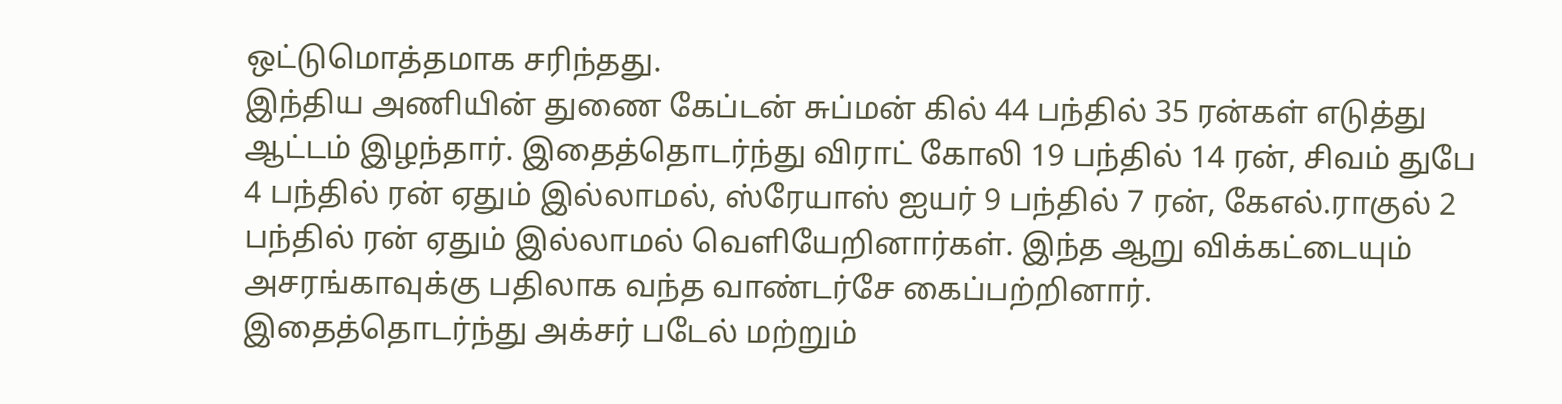ஒட்டுமொத்தமாக சரிந்தது.
இந்திய அணியின் துணை கேப்டன் சுப்மன் கில் 44 பந்தில் 35 ரன்கள் எடுத்து ஆட்டம் இழந்தார். இதைத்தொடர்ந்து விராட் கோலி 19 பந்தில் 14 ரன், சிவம் துபே 4 பந்தில் ரன் ஏதும் இல்லாமல், ஸ்ரேயாஸ் ஐயர் 9 பந்தில் 7 ரன், கேஎல்.ராகுல் 2 பந்தில் ரன் ஏதும் இல்லாமல் வெளியேறினார்கள். இந்த ஆறு விக்கட்டையும் அசரங்காவுக்கு பதிலாக வந்த வாண்டர்சே கைப்பற்றினார்.
இதைத்தொடர்ந்து அக்சர் படேல் மற்றும்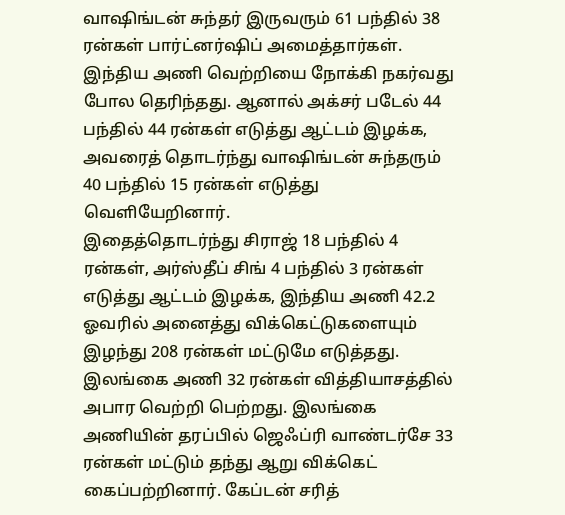வாஷிங்டன் சுந்தர் இருவரும் 61 பந்தில் 38 ரன்கள் பார்ட்னர்ஷிப் அமைத்தார்கள். இந்திய அணி வெற்றியை நோக்கி நகர்வது போல தெரிந்தது. ஆனால் அக்சர் படேல் 44 பந்தில் 44 ரன்கள் எடுத்து ஆட்டம் இழக்க, அவரைத் தொடர்ந்து வாஷிங்டன் சுந்தரும் 40 பந்தில் 15 ரன்கள் எடுத்து வெளியேறினார்.
இதைத்தொடர்ந்து சிராஜ் 18 பந்தில் 4 ரன்கள், அர்ஸ்தீப் சிங் 4 பந்தில் 3 ரன்கள் எடுத்து ஆட்டம் இழக்க, இந்திய அணி 42.2 ஓவரில் அனைத்து விக்கெட்டுகளையும் இழந்து 208 ரன்கள் மட்டுமே எடுத்தது. இலங்கை அணி 32 ரன்கள் வித்தியாசத்தில் அபார வெற்றி பெற்றது. இலங்கை அணியின் தரப்பில் ஜெஃப்ரி வாண்டர்சே 33 ரன்கள் மட்டும் தந்து ஆறு விக்கெட் கைப்பற்றினார். கேப்டன் சரித்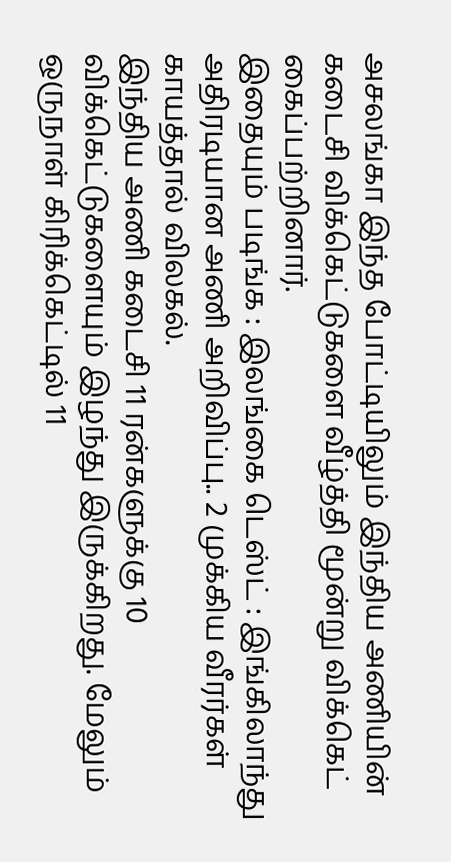அசலங்கா இந்த போட்டியிலும் இந்திய அணியின் கடைசி விக்கெட்டுகளை வீழ்த்தி மூன்று விக்கெட் கைப்பற்றினார்.
இதையும் படிங்க : இலங்கை டெஸ்ட் : இங்கிலாந்து அதிரடியான அணி அறிவிப்பு.. 2 முக்கிய வீரர்கள் காயத்தால் விலகல்.
இந்திய அணி கடைசி 11 ரன்களுக்கு 10 விக்கெட்டுகளையும் இழந்து இருக்கிறது. மேலும் ஒருநாள் கிரிக்கெட்டில் 11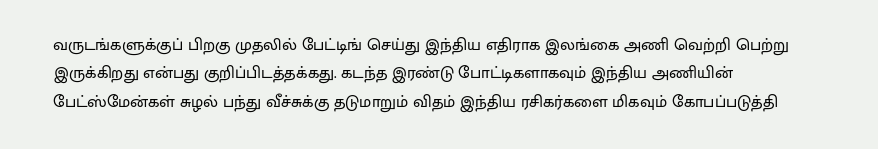வருடங்களுக்குப் பிறகு முதலில் பேட்டிங் செய்து இந்திய எதிராக இலங்கை அணி வெற்றி பெற்று இருக்கிறது என்பது குறிப்பிடத்தக்கது. கடந்த இரண்டு போட்டிகளாகவும் இந்திய அணியின் பேட்ஸ்மேன்கள் சுழல் பந்து வீச்சுக்கு தடுமாறும் விதம் இந்திய ரசிகர்களை மிகவும் கோபப்படுத்தி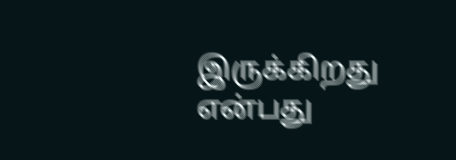இருக்கிறது என்பது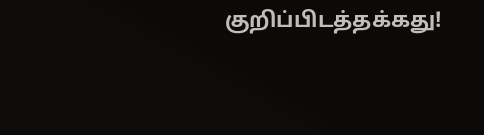குறிப்பிடத்தக்கது!